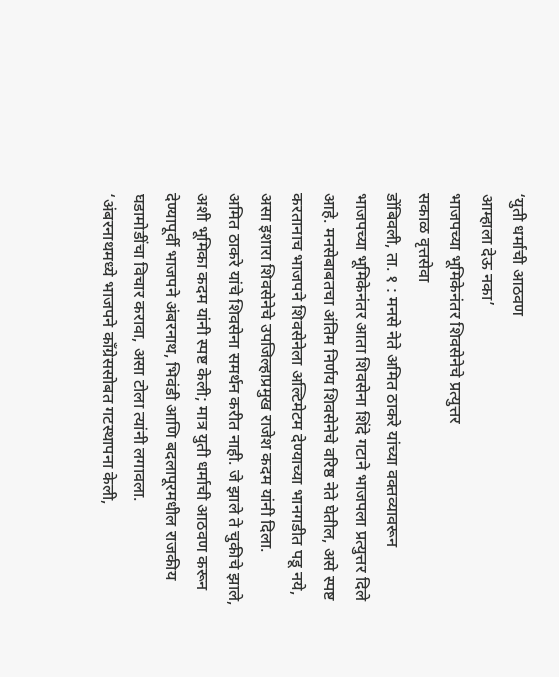‘युती धर्माची आठवण
आम्हाला देऊ नका’
भाजपच्या भूमिकेनंतर शिवसेनेचे प्रत्युत्तर
सकाळ वृत्तसेवा
डोंबिवली, ता. १ : मनसे नेते अमित ठाकरे यांच्या वक्तव्यावरून भाजपच्या भूमिकेनंतर आता शिवसेना शिंदे गटाने भाजपला प्रत्युत्तर दिले आहे. मनसेबाबतचा अंतिम निर्णय शिवसेनेचे वरिष्ठ नेते घेतील, असे स्पष्ट करतानाच भाजपने शिवसेनेला अल्टिमेटम देण्याच्या भानगडीत पडू नये, असा इशारा शिवसेनेचे उपजिल्हाप्रमुख राजेश कदम यांनी दिला.
अमित ठाकरे यांचे शिवसेना समर्थन करीत नाही. जे झाले ते चुकीचे झाले, अशी भूमिका कदम यांनी स्पष्ट केली; मात्र युती धर्माची आठवण करून देण्यापूर्वी भाजपने अंबरनाथ, भिवंडी आणि बदलापूरमधील राजकीय घडामोडींचा विचार करावा, असा टोला त्यांनी लगावला.
‘अंबरनाथमध्ये भाजपने काँग्रेससोबत गटस्थापना केली,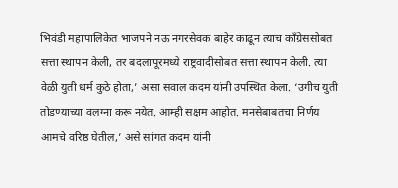भिवंडी महापालिकेत भाजपने नऊ नगरसेवक बाहेर काढून त्याच काँग्रेससोबत सत्ता स्थापन केली, तर बदलापूरमध्ये राष्ट्रवादीसोबत सत्ता स्थापन केली. त्या वेळी युती धर्म कुठे होता,’ असा सवाल कदम यांनी उपस्थित केला. ‘उगीच युती तोडण्याच्या वलग्ना करू नयेत. आम्ही सक्षम आहोत. मनसेबाबतचा निर्णय आमचे वरिष्ठ घेतील,’ असे सांगत कदम यांनी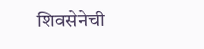शिवसेनेची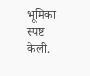भूमिका स्पष्ट केली.